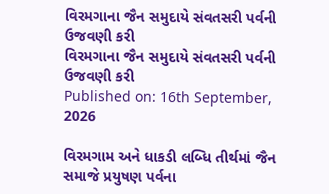વિરમગાના જૈન સમુદાયે સંવતસરી પર્વની ઉજવણી કરી
વિરમગાના જૈન સમુદાયે સંવતસરી પર્વની ઉજવણી કરી
Published on: 16th September, 2026

વિરમગામ અને ધાકડી લબ્ધિ તીર્થમાં જૈન સમાજે પ્રયુષણ પર્વના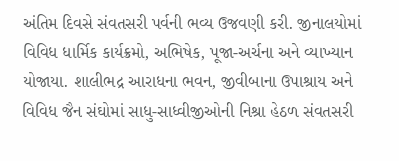અંતિમ દિવસે સંવતસરી પર્વની ભવ્ય ઉજવણી કરી. જીનાલયોમાં વિવિધ ધાર્મિક કાર્યક્રમો, અભિષેક, પૂજા-અર્ચના અને વ્યાખ્યાન યોજાયા. શાલીભદ્ર આરાધના ભવન, જીવીબાના ઉપાશ્રાય અને વિવિધ જૈન સંઘોમાં સાધુ-સાધ્વીજીઓની નિશ્રા હેઠળ સંવતસરી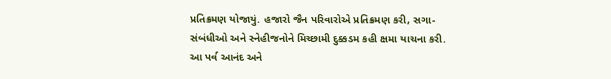પ્રતિક્રમણ યોજાયું. હજારો જૈન પરિવારોએ પ્રતિક્રમણ કરી, સગા-સંબંધીઓ અને સ્નેહીજનોને મિચ્છામી દુક્કડમ કહી ક્ષમા યાચના કરી. આ પર્વ આનંદ અને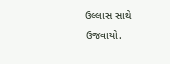ઉલ્લાસ સાથે ઉજવાયો.